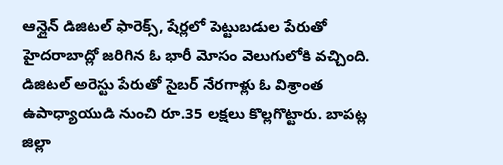ఆన్లైన్ డిజిటల్ ఫారెక్స్, షేర్లలో పెట్టుబడుల పేరుతో హైదరాబాద్లో జరిగిన ఓ భారీ మోసం వెలుగులోకి వచ్చింది.
డిజిటల్ అరెస్టు పేరుతో సైబర్ నేరగాళ్లు ఓ విశ్రాంత ఉపాధ్యాయుడి నుంచి రూ.35 లక్షలు కొల్లగొట్టారు. బాపట్ల జిల్లా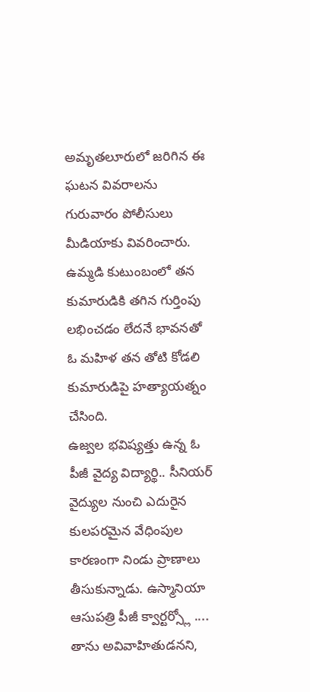అమృతలూరులో జరిగిన ఈ ఘటన వివరాలను గురువారం పోలీసులు మీడియాకు వివరించారు.
ఉమ్మడి కుటుంబంలో తన కుమారుడికి తగిన గుర్తింపు లభించడం లేదనే భావనతో ఓ మహిళ తన తోటి కోడలి కుమారుడిపై హత్యాయత్నం చేసింది.
ఉజ్వల భవిష్యత్తు ఉన్న ఓ పీజీ వైద్య విద్యార్థి.. సీనియర్ వైద్యుల నుంచి ఎదురైన కులపరమైన వేధింపుల కారణంగా నిండు ప్రాణాలు తీసుకున్నాడు. ఉస్మానియా ఆసుపత్రి పీజీ క్వార్టర్స్లో ....
తాను అవివాహితుడనని,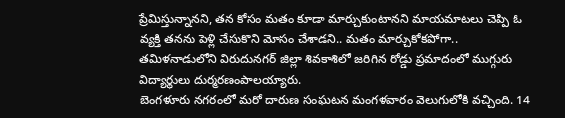ప్రేమిస్తున్నానని, తన కోసం మతం కూడా మార్చుకుంటానని మాయమాటలు చెప్పి ఓ వ్యక్తి తనను పెళ్లి చేసుకొని మోసం చేశాడని.. మతం మార్చుకోకపోగా..
తమిళనాడులోని విరుదునగర్ జిల్లా శివకాశిలో జరిగిన రోడ్డు ప్రమాదంలో ముగ్గురు విద్యార్థులు దుర్మరణంపాలయ్యారు.
బెంగళూరు నగరంలో మరో దారుణ సంఘటన మంగళవారం వెలుగులోకి వచ్చింది. 14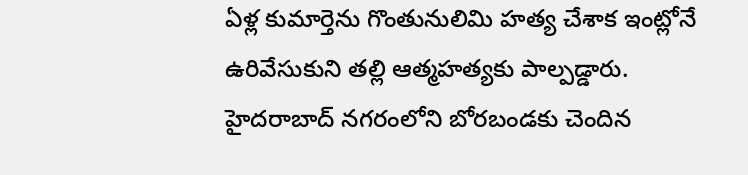ఏళ్ల కుమార్తెను గొంతునులిమి హత్య చేశాక ఇంట్లోనే ఉరివేసుకుని తల్లి ఆత్మహత్యకు పాల్పడ్డారు.
హైదరాబాద్ నగరంలోని బోరబండకు చెందిన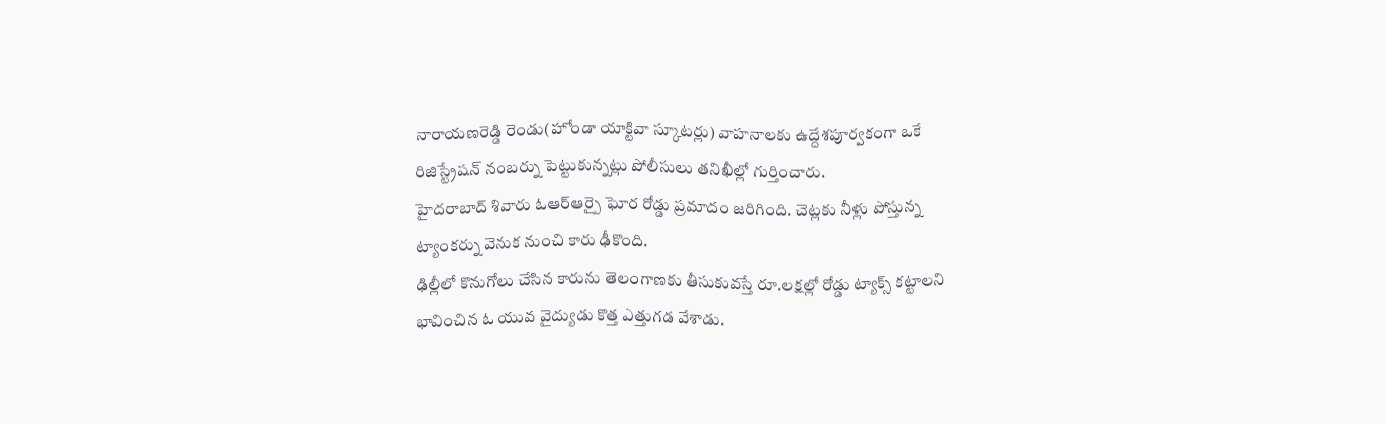నారాయణరెడ్డి రెండు(హోండా యాక్టివా స్కూటర్లు) వాహనాలకు ఉద్దేశపూర్వకంగా ఒకే రిజిస్ట్రేషన్ నంబర్ను పెట్టుకున్నట్లు పోలీసులు తనిఖీల్లో గుర్తించారు.
హైదరాబాద్ శివారు ఓఆర్ఆర్పై ఘోర రోడ్డు ప్రమాదం జరిగింది. చెట్లకు నీళ్లు పోస్తున్న ట్యాంకర్ను వెనుక నుంచి కారు ఢీకొంది.
ఢిల్లీలో కొనుగోలు చేసిన కారును తెలంగాణకు తీసుకువస్తే రూ.లక్షల్లో రోడ్డు ట్యాక్స్ కట్టాలని భావించిన ఓ యువ వైద్యుడు కొత్త ఎత్తుగడ వేశాడు.